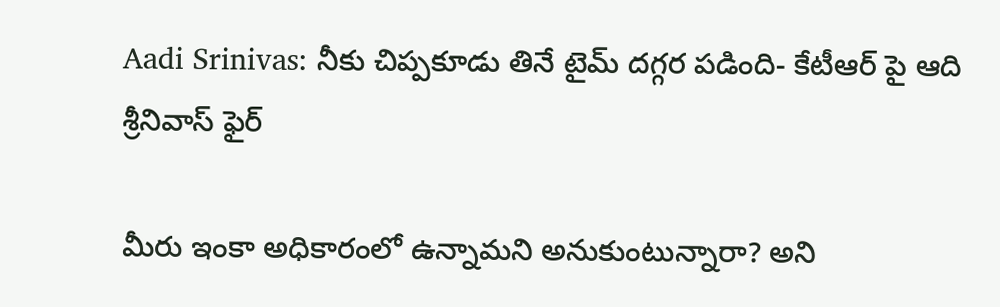Aadi Srinivas: నీకు చిప్పకూడు తినే టైమ్ దగ్గర పడింది- కేటీఆర్ పై ఆది శ్రీనివాస్ ఫైర్

మీరు ఇంకా అధికారంలో ఉన్నామని అనుకుంటున్నారా? అని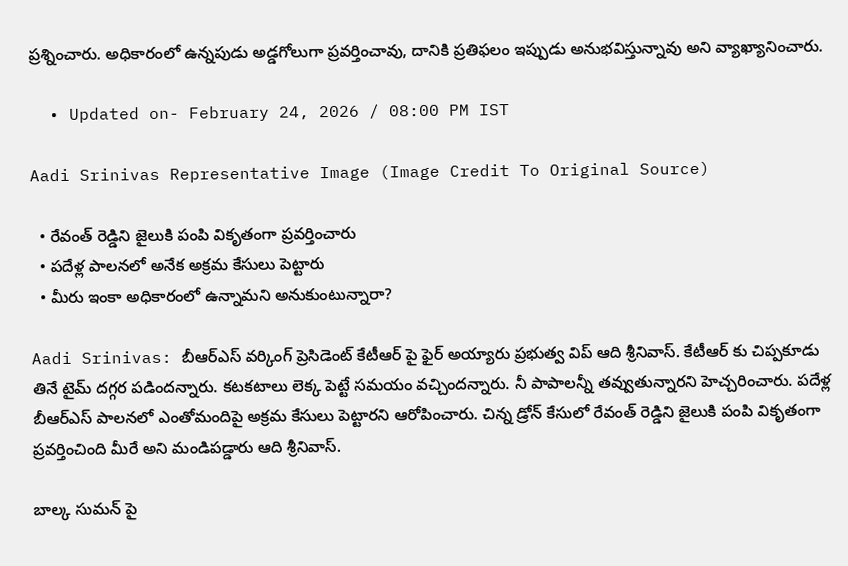ప్రశ్నించారు. అధికారంలో ఉన్నపుడు అడ్డగోలుగా ప్రవర్తించావు, దానికి ప్రతిఫలం ఇప్పుడు అనుభవిస్తున్నావు అని వ్యాఖ్యానించారు.

  • Updated on- February 24, 2026 / 08:00 PM IST

Aadi Srinivas Representative Image (Image Credit To Original Source)

  • రేవంత్ రెడ్డిని జైలుకి పంపి వికృతంగా ప్రవర్తించారు
  • పదేళ్ల పాలనలో అనేక అక్రమ కేసులు పెట్టారు
  • మీరు ఇంకా అధికారంలో ఉన్నామని అనుకుంటున్నారా?

Aadi Srinivas: బీఆర్ఎస్ వర్కింగ్ ప్రెసిడెంట్ కేటీఆర్ పై ఫైర్ అయ్యారు ప్రభుత్వ విప్ ఆది శ్రీనివాస్. కేటీఆర్ కు చిప్పకూడు తినే టైమ్ దగ్గర పడిందన్నారు. కటకటాలు లెక్క పెట్టే సమయం వచ్చిందన్నారు. నీ పాపాలన్నీ తవ్వుతున్నారని హెచ్చరించారు. పదేళ్ల బీఆర్ఎస్ పాలనలో ఎంతోమందిపై అక్రమ కేసులు పెట్టారని ఆరోపించారు. చిన్న డ్రోన్ కేసులో రేవంత్ రెడ్డిని జైలుకి పంపి వికృతంగా ప్రవర్తించింది మీరే అని మండిపడ్డారు ఆది శ్రీనివాస్.

బాల్క సుమన్ పై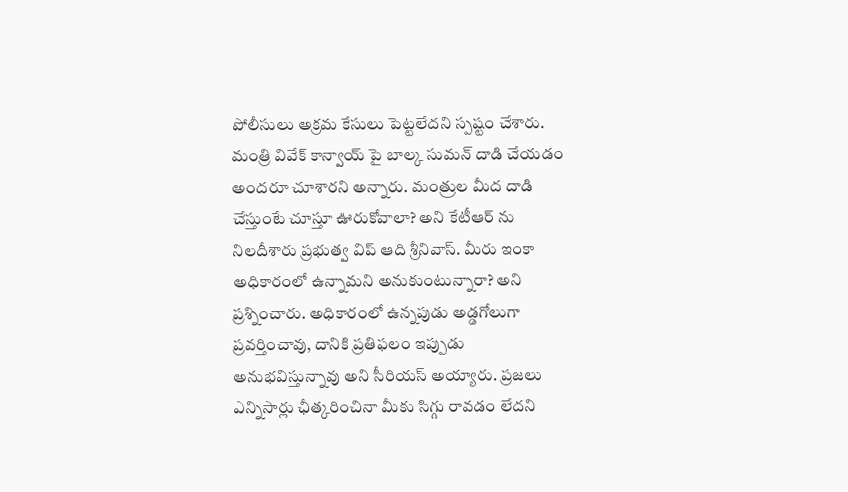పోలీసులు అక్రమ కేసులు పెట్టలేదని స్పష్టం చేశారు. మంత్రి వివేక్ కాన్వాయ్ పై బాల్క సుమన్ దాడి చేయడం అందరూ చూశారని అన్నారు. మంత్రుల మీద దాడి చేస్తుంటే చూస్తూ ఊరుకోవాలా? అని కేటీఆర్ ను నిలదీశారు ప్రభుత్వ విప్ ఆది శ్రీనివాస్. మీరు ఇంకా అధికారంలో ఉన్నామని అనుకుంటున్నారా? అని ప్రశ్నించారు. అధికారంలో ఉన్నపుడు అడ్డగోలుగా ప్రవర్తించావు, దానికి ప్రతిఫలం ఇప్పుడు అనుభవిస్తున్నావు అని సీరియస్ అయ్యారు. ప్రజలు ఎన్నిసార్లు ఛీత్కరించినా మీకు సిగ్గు రావడం లేదని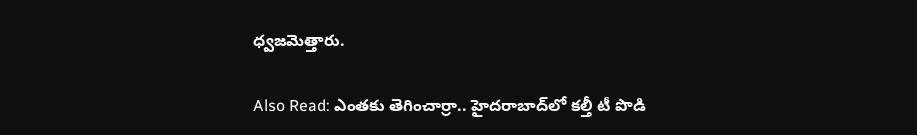ధ్వజమెత్తారు.

Also Read: ఎంతకు తెగించార్రా.. హైదరాబాద్‌లో కల్తీ టీ పొడి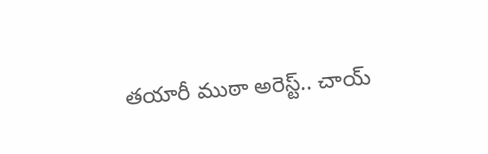తయారీ ముఠా అరెస్ట్.. చాయ్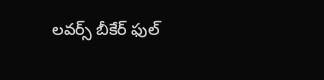లవర్స్ బీకేర్ ఫుల్